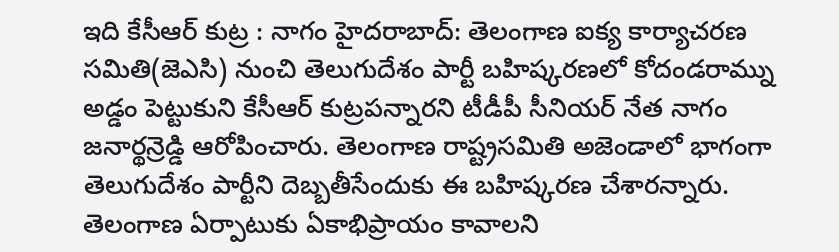ఇది కేసీఆర్ కుట్ర : నాగం హైదరాబాద్: తెలంగాణ ఐక్య కార్యాచరణ సమితి(జెఎసి) నుంచి తెలుగుదేశం పార్టీ బహిష్కరణలో కోదండరామ్ను అడ్డం పెట్టుకుని కేసీఆర్ కుట్రపన్నారని టీడీపీ సీనియర్ నేత నాగం జనార్థన్రెడ్డి ఆరోపించారు. తెలంగాణ రాష్ట్రసమితి అజెండాలో భాగంగా తెలుగుదేశం పార్టీని దెబ్బతీసేందుకు ఈ బహిష్కరణ చేశారన్నారు.
తెలంగాణ ఏర్పాటుకు ఏకాభిప్రాయం కావాలని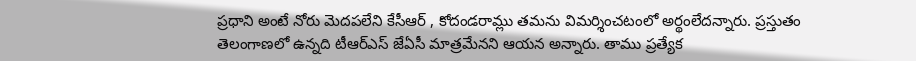ప్రధాని అంటే నోరు మెదపలేని కేసీఆర్ , కోదండరామ్లు తమను విమర్శించటంలో అర్థంలేదన్నారు. ప్రస్తుతం తెలంగాణలో ఉన్నది టీఆర్ఎస్ జేఏసీ మాత్రమేనని ఆయన అన్నారు. తాము ప్రత్యేక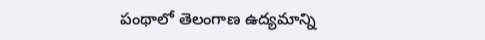పంథాలో తెలంగాణ ఉద్యమాన్ని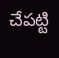చేపట్టి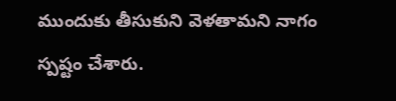ముందుకు తీసుకుని వెళతామని నాగం స్పష్టం చేశారు.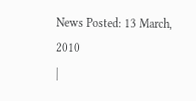News Posted: 13 March, 2010
|